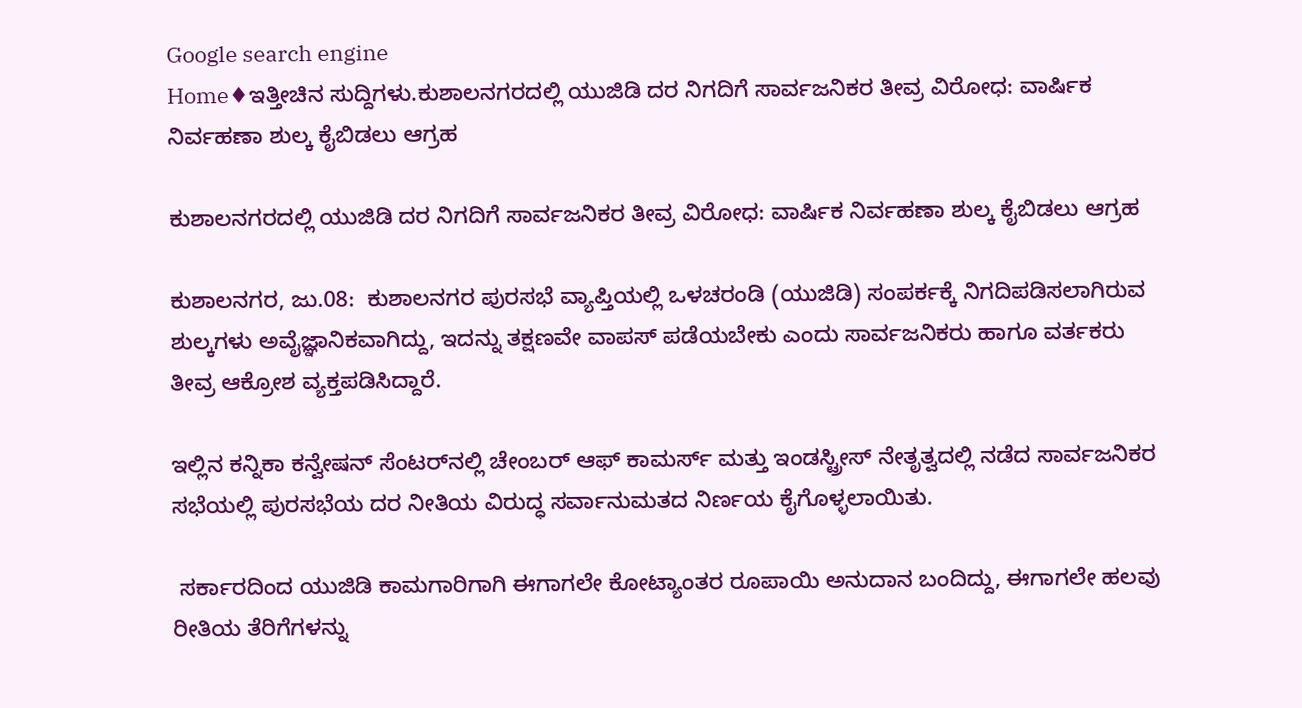Google search engine
Home♦ಇತ್ತೀಚಿನ ಸುದ್ದಿಗಳು.ಕುಶಾಲನಗರದಲ್ಲಿ ಯುಜಿಡಿ ದರ ನಿಗದಿಗೆ ಸಾರ್ವಜನಿಕರ ತೀವ್ರ ವಿರೋಧ: ವಾರ್ಷಿಕ ನಿರ್ವಹಣಾ ಶುಲ್ಕ ಕೈಬಿಡಲು ಆಗ್ರಹ

ಕುಶಾಲನಗರದಲ್ಲಿ ಯುಜಿಡಿ ದರ ನಿಗದಿಗೆ ಸಾರ್ವಜನಿಕರ ತೀವ್ರ ವಿರೋಧ: ವಾರ್ಷಿಕ ನಿರ್ವಹಣಾ ಶುಲ್ಕ ಕೈಬಿಡಲು ಆಗ್ರಹ

ಕುಶಾಲನಗರ, ಜು.08:  ಕುಶಾಲನಗರ ಪುರಸಭೆ ವ್ಯಾಪ್ತಿಯಲ್ಲಿ ಒಳಚರಂಡಿ (ಯುಜಿಡಿ) ಸಂಪರ್ಕಕ್ಕೆ ನಿಗದಿಪಡಿಸಲಾಗಿರುವ ಶುಲ್ಕಗಳು ಅವೈಜ್ಞಾನಿಕವಾಗಿದ್ದು, ಇದನ್ನು ತಕ್ಷಣವೇ ವಾಪಸ್ ಪಡೆಯಬೇಕು ಎಂದು ಸಾರ್ವಜನಿಕರು ಹಾಗೂ ವರ್ತಕರು ತೀವ್ರ ಆಕ್ರೋಶ ವ್ಯಕ್ತಪಡಿಸಿದ್ದಾರೆ.

ಇಲ್ಲಿನ ಕನ್ನಿಕಾ ಕನ್ವೇಷನ್ ಸೆಂಟರ್‌ನಲ್ಲಿ ಚೇಂಬರ್ ಆಫ್ ಕಾಮರ್ಸ್ ಮತ್ತು ಇಂಡಸ್ಟ್ರೀಸ್ ನೇತೃತ್ವದಲ್ಲಿ ನಡೆದ ಸಾರ್ವಜನಿಕರ  ಸಭೆಯಲ್ಲಿ ಪುರಸಭೆಯ ದರ ನೀತಿಯ ವಿರುದ್ಧ ಸರ್ವಾನುಮತದ ನಿರ್ಣಯ ಕೈಗೊಳ್ಳಲಾಯಿತು.

 ಸರ್ಕಾರದಿಂದ ಯುಜಿಡಿ ಕಾಮಗಾರಿಗಾಗಿ ಈಗಾಗಲೇ ಕೋಟ್ಯಾಂತರ ರೂಪಾಯಿ ಅನುದಾನ ಬಂದಿದ್ದು, ಈಗಾಗಲೇ ಹಲವು ರೀತಿಯ ತೆರಿಗೆಗಳನ್ನು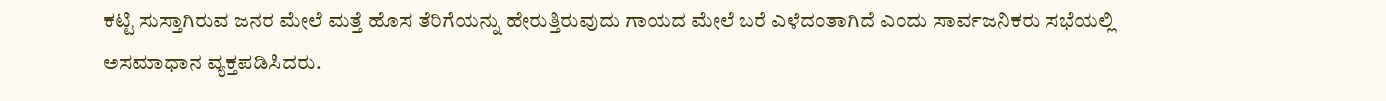ಕಟ್ಟಿ ಸುಸ್ತಾಗಿರುವ ಜನರ ಮೇಲೆ ಮತ್ತೆ ಹೊಸ ತೆರಿಗೆಯನ್ನು ಹೇರುತ್ತಿರುವುದು ಗಾಯದ ಮೇಲೆ ಬರೆ ಎಳೆದಂತಾಗಿದೆ ಎಂದು ಸಾರ್ವಜನಿಕರು ಸಭೆಯಲ್ಲಿ ಅಸಮಾಧಾನ ವ್ಯಕ್ತಪಡಿಸಿದರು.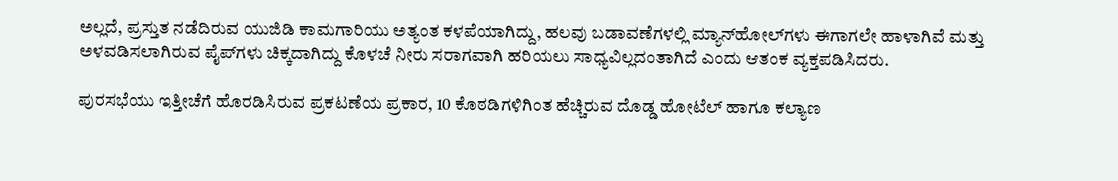ಅಲ್ಲದೆ, ಪ್ರಸ್ತುತ ನಡೆದಿರುವ ಯುಜಿಡಿ ಕಾಮಗಾರಿಯು ಅತ್ಯಂತ ಕಳಪೆಯಾಗಿದ್ದು, ಹಲವು ಬಡಾವಣೆಗಳಲ್ಲಿ ಮ್ಯಾನ್‌ಹೋಲ್‌ಗಳು ಈಗಾಗಲೇ ಹಾಳಾಗಿವೆ ಮತ್ತು ಅಳವಡಿಸಲಾಗಿರುವ ಪೈಪ್‌ಗಳು ಚಿಕ್ಕದಾಗಿದ್ದು ಕೊಳಚೆ ನೀರು ಸರಾಗವಾಗಿ ಹರಿಯಲು ಸಾಧ್ಯವಿಲ್ಲದಂತಾಗಿದೆ ಎಂದು ಆತಂಕ ವ್ಯಕ್ತಪಡಿಸಿದರು.

ಪುರಸಭೆಯು ಇತ್ತೀಚೆಗೆ ಹೊರಡಿಸಿರುವ ಪ್ರಕಟಣೆಯ ಪ್ರಕಾರ, 10 ಕೊಠಡಿಗಳಿಗಿಂತ ಹೆಚ್ಚಿರುವ ದೊಡ್ಡ ಹೋಟೆಲ್ ಹಾಗೂ ಕಲ್ಯಾಣ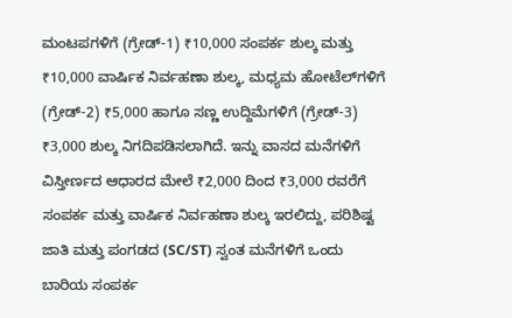ಮಂಟಪಗಳಿಗೆ (ಗ್ರೇಡ್-1) ₹10,000 ಸಂಪರ್ಕ ಶುಲ್ಕ ಮತ್ತು ₹10,000 ವಾರ್ಷಿಕ ನಿರ್ವಹಣಾ ಶುಲ್ಕ, ಮಧ್ಯಮ ಹೋಟೆಲ್‌ಗಳಿಗೆ (ಗ್ರೇಡ್-2) ₹5,000 ಹಾಗೂ ಸಣ್ಣ ಉದ್ದಿಮೆಗಳಿಗೆ (ಗ್ರೇಡ್-3) ₹3,000 ಶುಲ್ಕ ನಿಗದಿಪಡಿಸಲಾಗಿದೆ. ಇನ್ನು ವಾಸದ ಮನೆಗಳಿಗೆ ವಿಸ್ತೀರ್ಣದ ಆಧಾರದ ಮೇಲೆ ₹2,000 ದಿಂದ ₹3,000 ರವರೆಗೆ ಸಂಪರ್ಕ ಮತ್ತು ವಾರ್ಷಿಕ ನಿರ್ವಹಣಾ ಶುಲ್ಕ ಇರಲಿದ್ದು, ಪರಿಶಿಷ್ಟ ಜಾತಿ ಮತ್ತು ಪಂಗಡದ (SC/ST) ಸ್ವಂತ ಮನೆಗಳಿಗೆ ಒಂದು ಬಾರಿಯ ಸಂಪರ್ಕ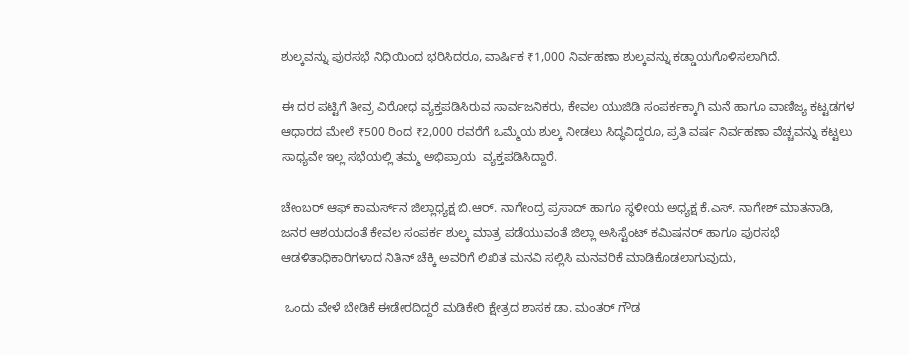ಶುಲ್ಕವನ್ನು ಪುರಸಭೆ ನಿಧಿಯಿಂದ ಭರಿಸಿದರೂ, ವಾರ್ಷಿಕ ₹1,000 ನಿರ್ವಹಣಾ ಶುಲ್ಕವನ್ನು ಕಡ್ಡಾಯಗೊಳಿಸಲಾಗಿದೆ.

ಈ ದರ ಪಟ್ಟಿಗೆ ತೀವ್ರ ವಿರೋಧ ವ್ಯಕ್ತಪಡಿಸಿರುವ ಸಾರ್ವಜನಿಕರು, ಕೇವಲ ಯುಜಿಡಿ ಸಂಪರ್ಕಕ್ಕಾಗಿ ಮನೆ ಹಾಗೂ ವಾಣಿಜ್ಯ ಕಟ್ಟಡಗಳ ಆಧಾರದ ಮೇಲೆ ₹500 ರಿಂದ ₹2,000 ರವರೆಗೆ ಒಮ್ಮೆಯ ಶುಲ್ಕ ನೀಡಲು ಸಿದ್ಧವಿದ್ದರೂ, ಪ್ರತಿ ವರ್ಷ ನಿರ್ವಹಣಾ ವೆಚ್ಚವನ್ನು ಕಟ್ಟಲು ಸಾಧ್ಯವೇ ಇಲ್ಲ ಸಭೆಯಲ್ಲಿ ತಮ್ಮ ಅಭಿಪ್ರಾಯ  ವ್ಯಕ್ತಪಡಿಸಿದ್ದಾರೆ.

ಚೇಂಬರ್ ಆಫ್ ಕಾಮರ್ಸ್‌ನ ಜಿಲ್ಲಾಧ್ಯಕ್ಷ ಬಿ.ಆರ್. ನಾಗೇಂದ್ರ ಪ್ರಸಾದ್ ಹಾಗೂ ಸ್ಥಳೀಯ ಅಧ್ಯಕ್ಷ ಕೆ.ಎಸ್. ನಾಗೇಶ್ ಮಾತನಾಡಿ, ಜನರ ಆಶಯದಂತೆ ಕೇವಲ ಸಂಪರ್ಕ ಶುಲ್ಕ ಮಾತ್ರ ಪಡೆಯುವಂತೆ ಜಿಲ್ಲಾ ಅಸಿಸ್ಟೆಂಟ್ ಕಮಿಷನರ್ ಹಾಗೂ ಪುರಸಭೆ ಆಡಳಿತಾಧಿಕಾರಿಗಳಾದ ನಿತಿನ್ ಚೆಕ್ಕಿ ಅವರಿಗೆ ಲಿಖಿತ ಮನವಿ ಸಲ್ಲಿಸಿ ಮನವರಿಕೆ ಮಾಡಿಕೊಡಲಾಗುವುದು,

 ಒಂದು ವೇಳೆ ಬೇಡಿಕೆ ಈಡೇರದಿದ್ದರೆ ಮಡಿಕೇರಿ ಕ್ಷೇತ್ರದ ಶಾಸಕ ಡಾ. ಮಂತರ್ ಗೌಡ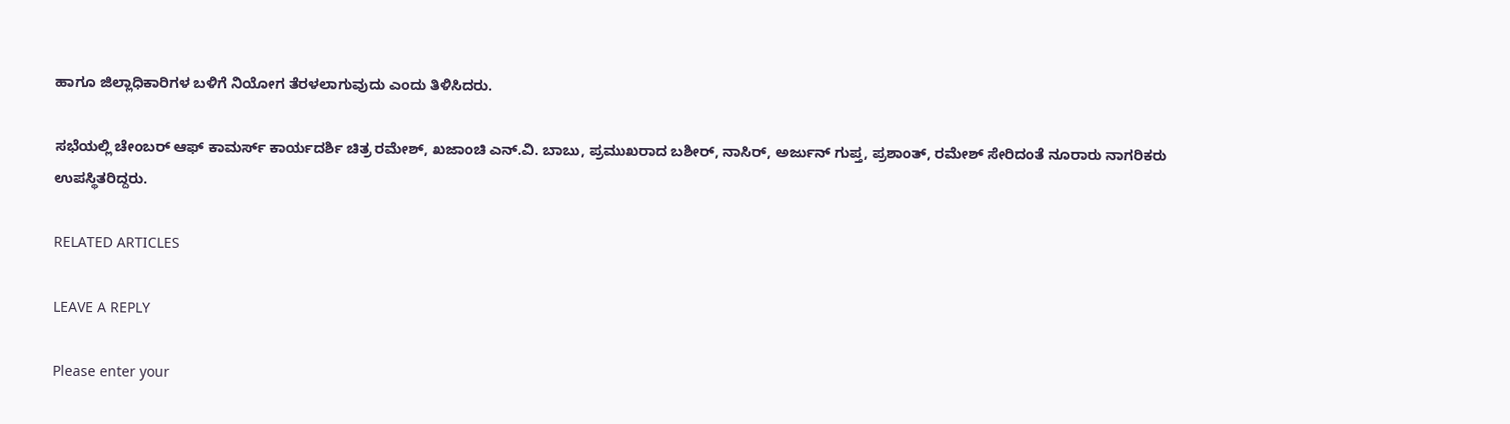ಹಾಗೂ ಜಿಲ್ಲಾಧಿಕಾರಿಗಳ ಬಳಿಗೆ ನಿಯೋಗ ತೆರಳಲಾಗುವುದು ಎಂದು ತಿಳಿಸಿದರು.

ಸಭೆಯಲ್ಲಿ ಚೇಂಬರ್ ಆಫ್ ಕಾಮರ್ಸ್ ಕಾರ್ಯದರ್ಶಿ ಚಿತ್ರ ರಮೇಶ್, ಖಜಾಂಚಿ ಎನ್.ವಿ. ಬಾಬು, ಪ್ರಮುಖರಾದ ಬಶೀರ್, ನಾಸಿರ್, ಅರ್ಜುನ್ ಗುಪ್ತ, ಪ್ರಶಾಂತ್, ರಮೇಶ್ ಸೇರಿದಂತೆ ನೂರಾರು ನಾಗರಿಕರು ಉಪಸ್ಥಿತರಿದ್ದರು.

RELATED ARTICLES

LEAVE A REPLY

Please enter your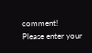comment!
Please enter your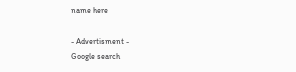name here

- Advertisment -
Google search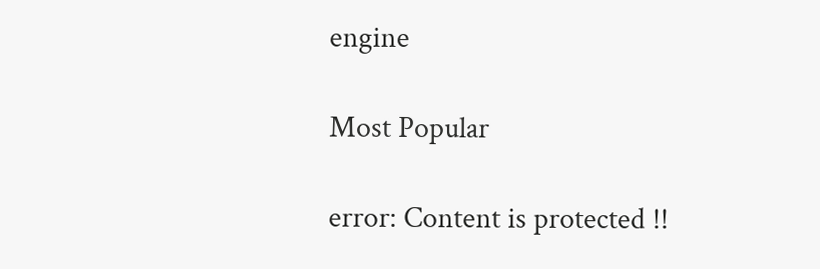engine

Most Popular

error: Content is protected !!